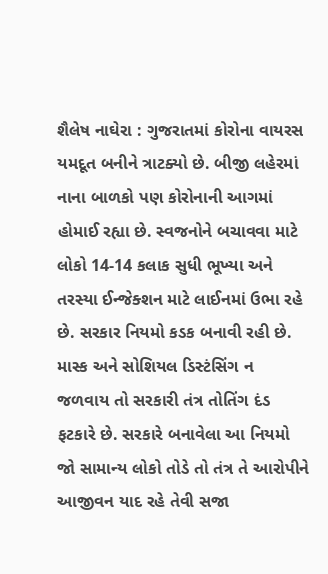શૈલેષ નાઘેરા : ગુજરાતમાં કોરોના વાયરસ યમદૂત બનીને ત્રાટક્યો છે. બીજી લહેરમાં નાના બાળકો પણ કોરોનાની આગમાં હોમાઈ રહ્યા છે. સ્વજનોને બચાવવા માટે લોકો 14-14 કલાક સુધી ભૂખ્યા અને તરસ્યા ઈન્જેક્શન માટે લાઈનમાં ઉભા રહે છે. સરકાર નિયમો કડક બનાવી રહી છે. માસ્ક અને સોશિયલ ડિસ્ટંસિંગ ન જળવાય તો સરકારી તંત્ર તોતિંગ દંડ ફટકારે છે. સરકારે બનાવેલા આ નિયમો જો સામાન્ય લોકો તોડે તો તંત્ર તે આરોપીને આજીવન યાદ રહે તેવી સજા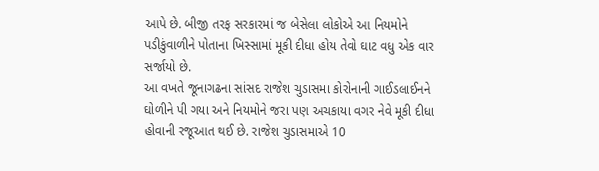આપે છે. બીજી તરફ સરકારમાં જ બેસેલા લોકોએ આ નિયમોને પડીકુંવાળીને પોતાના ખિસ્સામાં મૂકી દીધા હોય તેવો ઘાટ વધુ એક વાર સર્જાયો છે.
આ વખતે જૂનાગઢના સાંસદ રાજેશ ચુડાસમા કોરોનાની ગાઈડલાઈનને ઘોળીને પી ગયા અને નિયમોને જરા પણ અચકાયા વગર નેવે મૂકી દીધા હોવાની રજૂઆત થઈ છે. રાજેશ ચુડાસમાએ 10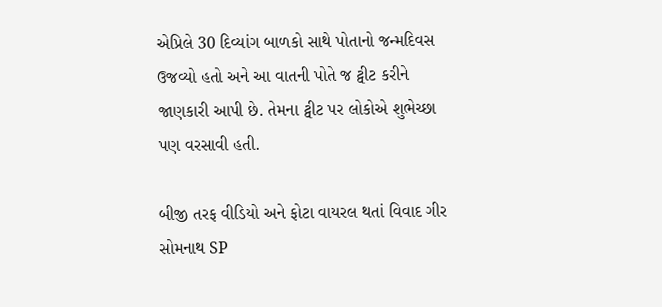એપ્રિલે 30 દિવ્યાંગ બાળકો સાથે પોતાનો જન્મદિવસ ઉજવ્યો હતો અને આ વાતની પોતે જ ટ્વીટ કરીને જાણકારી આપી છે. તેમના ટ્વીટ પર લોકોએ શુભેચ્છા પણ વરસાવી હતી.

બીજી તરફ વીડિયો અને ફોટા વાયરલ થતાં વિવાદ ગીર સોમનાથ SP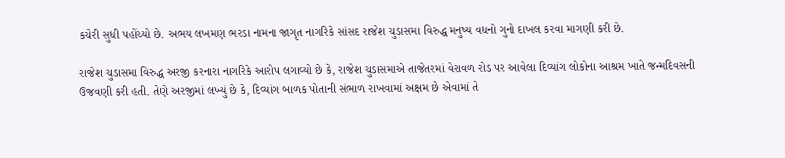કચેરી સુધી પહોંચ્યો છે. અભય લખમણ ભરડા નામના જાગૃત નાગરિકે સાંસદ રાજેશ ચુડાસમા વિરુદ્ધ મનુષ્ય વધનો ગુનો દાખલ કરવા માગણી કરી છે.

રાજેશ ચુડાસમા વિરુદ્ધ અરજી કરનારા નાગરિકે આરોપ લગાવ્યો છે કે, રાજેશ ચુડાસમાએ તાજેતરમાં વેરાવળ રોડ પર આવેલા દિવ્યાંગ લોકોના આશ્રમ ખાતે જન્મદિવસની ઉજવણી કરી હતી. તેણે અરજીમાં લખ્યું છે કે, દિવ્યાંગ બાળક પોતાની સંભાળ રાખવામાં અક્ષમ છે એવામાં તે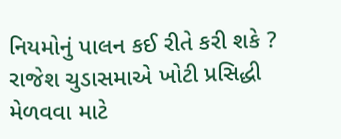નિયમોનું પાલન કઈ રીતે કરી શકે ? રાજેશ ચુડાસમાએ ખોટી પ્રસિદ્ધી મેળવવા માટે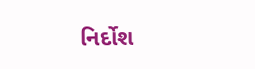નિર્દોશ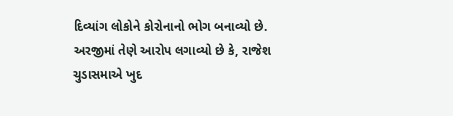દિવ્યાંગ લોકોને કોરોનાનો ભોગ બનાવ્યો છે. અરજીમાં તેણે આરોપ લગાવ્યો છે કે, રાજેશ ચુડાસમાએ ખુદ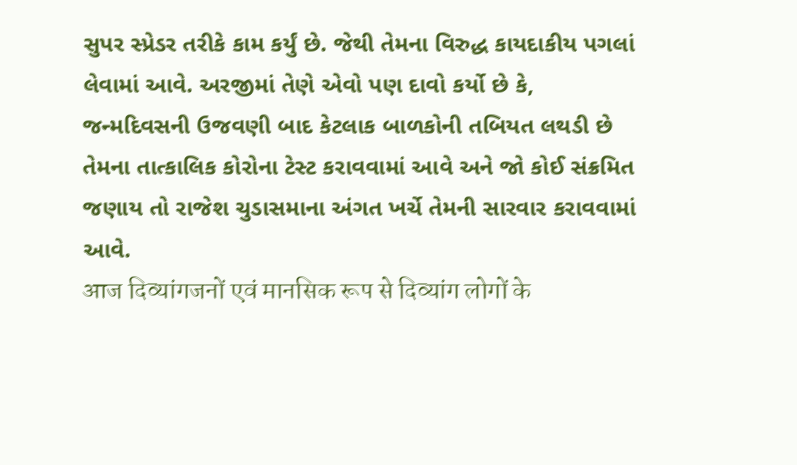સુપર સ્પ્રેડર તરીકે કામ કર્યું છે. જેથી તેમના વિરુદ્ધ કાયદાકીય પગલાં લેવામાં આવે. અરજીમાં તેણે એવો પણ દાવો કર્યો છે કે, જન્મદિવસની ઉજવણી બાદ કેટલાક બાળકોની તબિયત લથડી છે તેમના તાત્કાલિક કોરોના ટેસ્ટ કરાવવામાં આવે અને જો કોઈ સંક્રમિત જણાય તો રાજેશ ચુડાસમાના અંગત ખર્ચે તેમની સારવાર કરાવવામાં આવે.
आज दिव्यांगजनों एवं मानसिक रूप से दिव्यांग लोगों के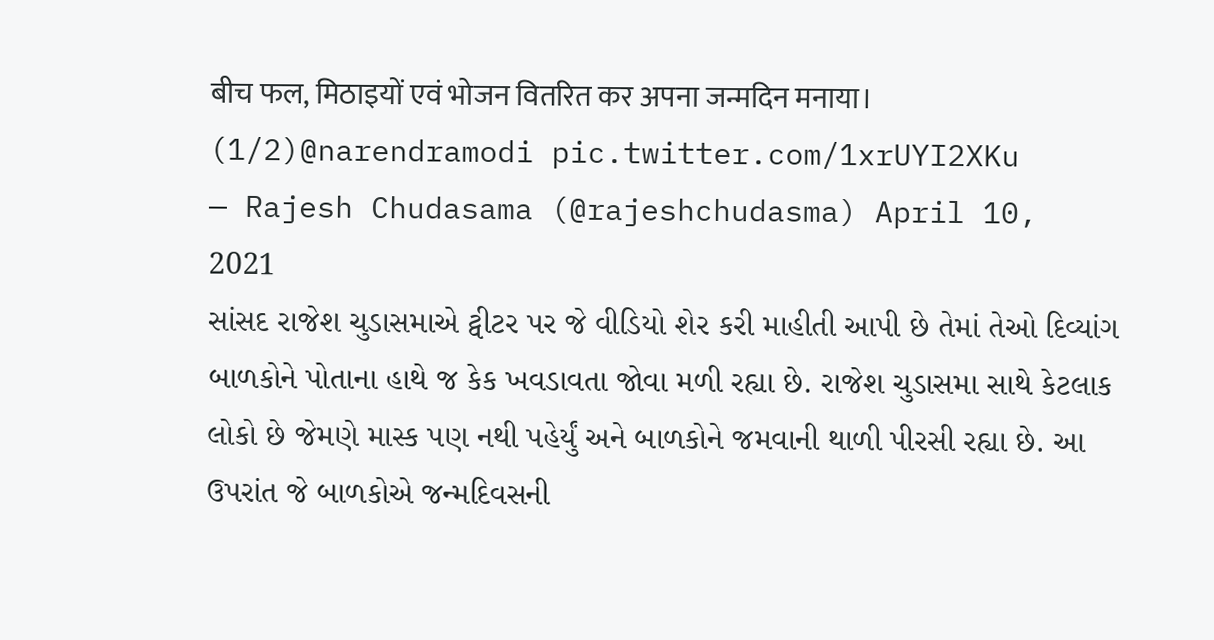बीच फल, मिठाइयों एवं भोजन वितरित कर अपना जन्मदिन मनाया। (1/2)@narendramodi pic.twitter.com/1xrUYI2XKu
— Rajesh Chudasama (@rajeshchudasma) April 10, 2021
સાંસદ રાજેશ ચુડાસમાએ ટ્વીટર પર જે વીડિયો શેર કરી માહીતી આપી છે તેમાં તેઓ દિવ્યાંગ બાળકોને પોતાના હાથે જ કેક ખવડાવતા જોવા મળી રહ્યા છે. રાજેશ ચુડાસમા સાથે કેટલાક લોકો છે જેમણે માસ્ક પણ નથી પહેર્યું અને બાળકોને જમવાની થાળી પીરસી રહ્યા છે. આ ઉપરાંત જે બાળકોએ જન્મદિવસની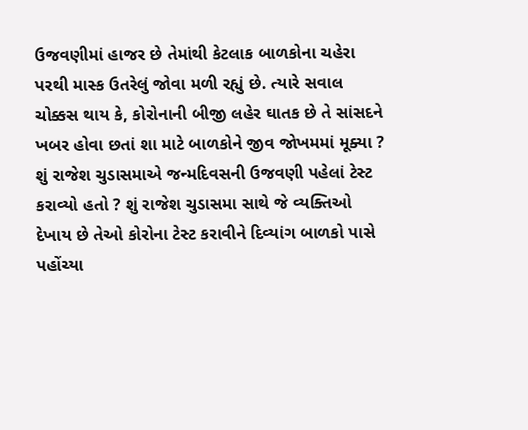ઉજવણીમાં હાજર છે તેમાંથી કેટલાક બાળકોના ચહેરા પરથી માસ્ક ઉતરેલું જોવા મળી રહ્યું છે. ત્યારે સવાલ ચોક્કસ થાય કે, કોરોનાની બીજી લહેર ઘાતક છે તે સાંસદને ખબર હોવા છતાં શા માટે બાળકોને જીવ જોખમમાં મૂક્યા ? શું રાજેશ ચુડાસમાએ જન્મદિવસની ઉજવણી પહેલાં ટેસ્ટ કરાવ્યો હતો ? શું રાજેશ ચુડાસમા સાથે જે વ્યક્તિઓ દેખાય છે તેઓ કોરોના ટેસ્ટ કરાવીને દિવ્યાંગ બાળકો પાસે પહોંચ્યા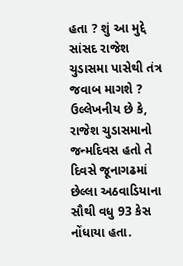હતા ? શું આ મુદ્દે સાંસદ રાજેશ ચુડાસમા પાસેથી તંત્ર જવાબ માગશે ? ઉલ્લેખનીય છે કે, રાજેશ ચુડાસમાનો જન્મદિવસ હતો તે દિવસે જૂનાગઢમાં છેલ્લા અઠવાડિયાના સૌથી વધુ 93 કેસ નોંધાયા હતા.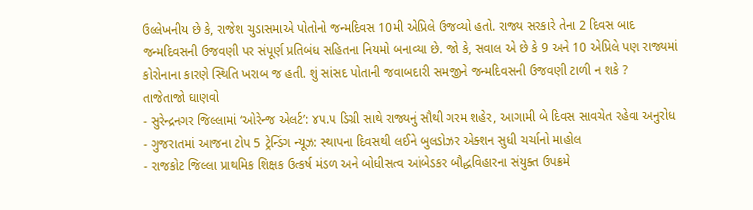ઉલ્લેખનીય છે કે, રાજેશ ચુડાસમાએ પોતોનો જન્મદિવસ 10મી એપ્રિલે ઉજવ્યો હતો. રાજ્ય સરકારે તેના 2 દિવસ બાદ જન્મદિવસની ઉજવણી પર સંપૂર્ણ પ્રતિબંધ સહિતના નિયમો બનાવ્યા છે. જો કે, સવાલ એ છે કે 9 અને 10 એપ્રિલે પણ રાજ્યમાં કોરોનાના કારણે સ્થિતિ ખરાબ જ હતી. શું સાંસદ પોતાની જવાબદારી સમજીને જન્મદિવસની ઉજવણી ટાળી ન શકે ?
તાજેતાજો ઘાણવો
- સુરેન્દ્રનગર જિલ્લામાં ‘ઓરેન્જ એલર્ટ’: ૪૫.૫ ડિગ્રી સાથે રાજ્યનું સૌથી ગરમ શહેર, આગામી બે દિવસ સાવચેત રહેવા અનુરોધ
- ગુજરાતમાં આજના ટોપ 5 ટ્રેન્ડિંગ ન્યૂઝ: સ્થાપના દિવસથી લઈને બુલડોઝર એક્શન સુધી ચર્ચાનો માહોલ
- રાજકોટ જિલ્લા પ્રાથમિક શિક્ષક ઉત્કર્ષ મંડળ અને બોધીસત્વ આંબેડકર બૌદ્ધવિહારના સંયુક્ત ઉપક્રમે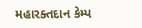મહારક્તદાન કેમ્પ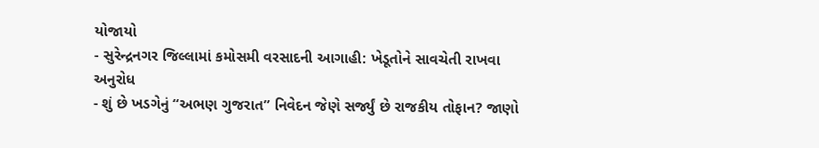યોજાયો
- સુરેન્દ્રનગર જિલ્લામાં કમોસમી વરસાદની આગાહી: ખેડૂતોને સાવચેતી રાખવા અનુરોધ
- શું છે ખડગેનું “અભણ ગુજરાત” નિવેદન જેણે સર્જ્યું છે રાજકીય તોફાન? જાણો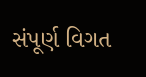સંપૂર્ણ વિગત